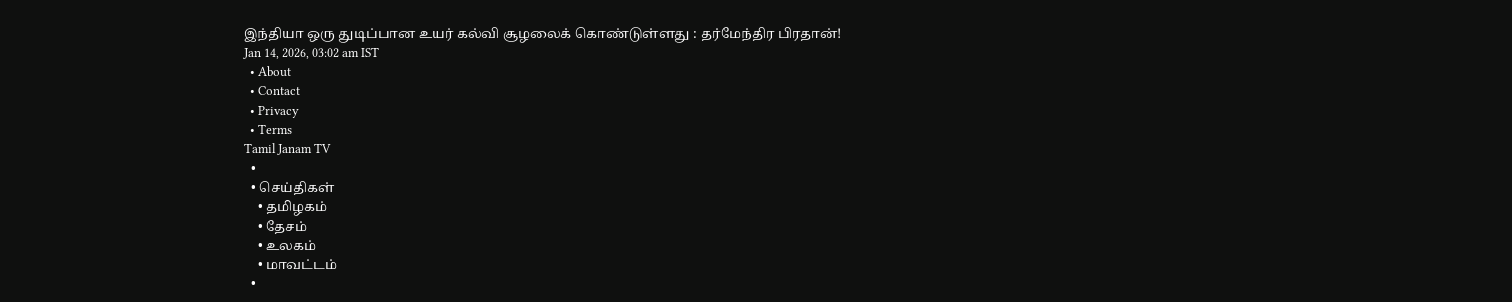இந்தியா ஒரு துடிப்பான உயர் கல்வி சூழலைக் கொண்டுள்ளது : தர்மேந்திர பிரதான்!
Jan 14, 2026, 03:02 am IST
  • About
  • Contact
  • Privacy
  • Terms
Tamil Janam TV
  •
  • செய்திகள்
    • தமிழகம்
    • தேசம்
    • உலகம்
    • மாவட்டம்
  •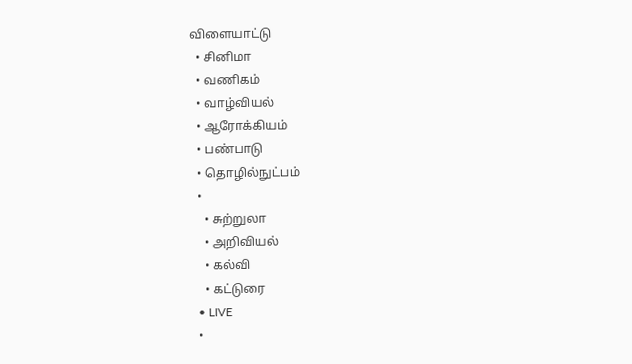விளையாட்டு
  • சினிமா
  • வணிகம்
  • வாழ்வியல்
  • ஆரோக்கியம்
  • பண்பாடு
  • தொழில்நுட்பம்
  •
    • சுற்றுலா
    • அறிவியல்
    • கல்வி
    • கட்டுரை
  • LIVE
  •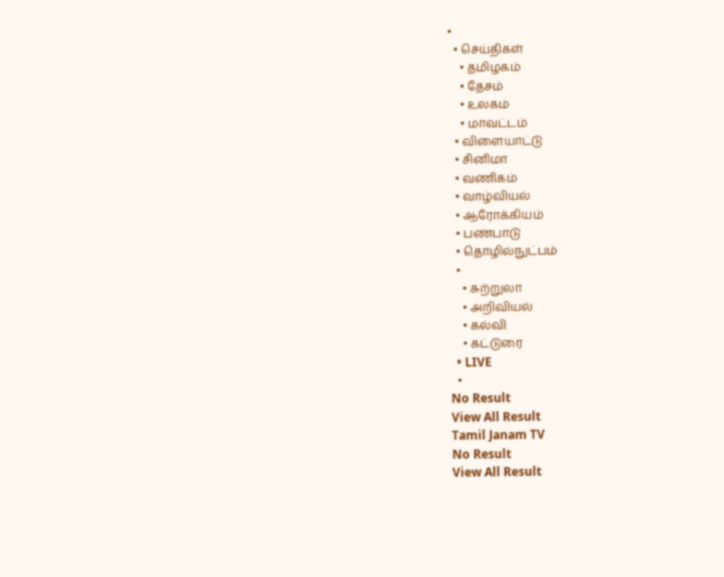•
  • செய்திகள்
    • தமிழகம்
    • தேசம்
    • உலகம்
    • மாவட்டம்
  • விளையாட்டு
  • சினிமா
  • வணிகம்
  • வாழ்வியல்
  • ஆரோக்கியம்
  • பண்பாடு
  • தொழில்நுட்பம்
  •
    • சுற்றுலா
    • அறிவியல்
    • கல்வி
    • கட்டுரை
  • LIVE
  •
No Result
View All Result
Tamil Janam TV
No Result
View All Result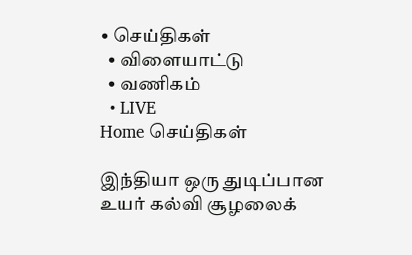• செய்திகள்
  • விளையாட்டு
  • வணிகம்
  • LIVE
Home செய்திகள்

இந்தியா ஒரு துடிப்பான உயர் கல்வி சூழலைக்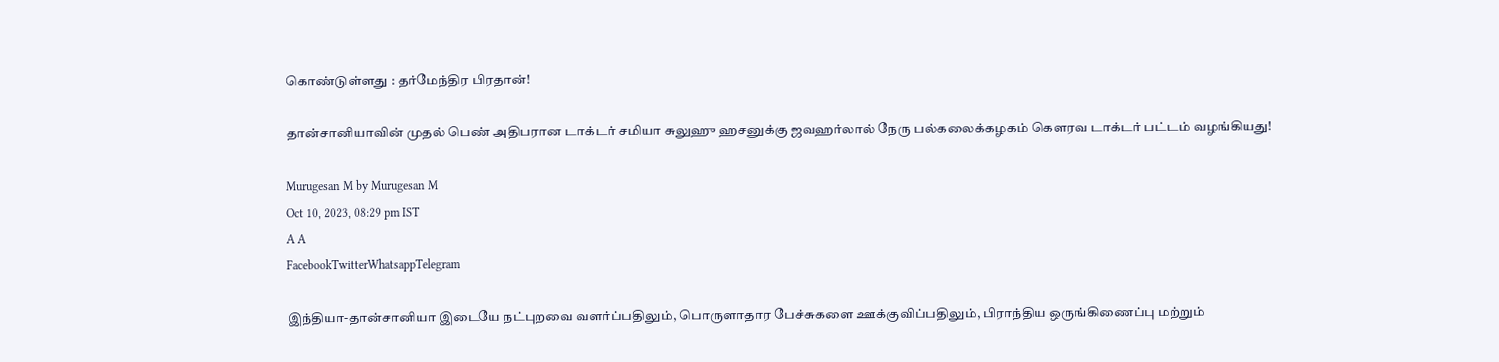கொண்டுள்ளது : தர்மேந்திர பிரதான்!

தான்சானியாவின் முதல் பெண் அதிபரான டாக்டர் சமியா சுலுஹு ஹசனுக்கு ஜவஹர்லால் நேரு பல்கலைக்கழகம் கௌரவ டாக்டர் பட்டம் வழங்கியது!

Murugesan M by Murugesan M
Oct 10, 2023, 08:29 pm IST
A A
FacebookTwitterWhatsappTelegram

இந்தியா-தான்சானியா இடையே நட்புறவை வளர்ப்பதிலும், பொருளாதார பேச்சுகளை ஊக்குவிப்பதிலும், பிராந்திய ஒருங்கிணைப்பு மற்றும்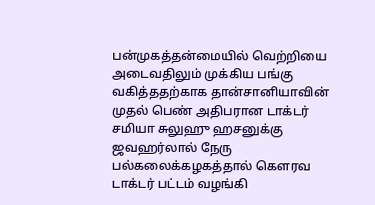பன்முகத்தன்மையில் வெற்றியை அடைவதிலும் முக்கிய பங்கு வகித்ததற்காக தான்சானியாவின் முதல் பெண் அதிபரான டாக்டர் சமியா சுலுஹு ஹசனுக்கு ஜவஹர்லால் நேரு பல்கலைக்கழகத்தால் கௌரவ டாக்டர் பட்டம் வழங்கி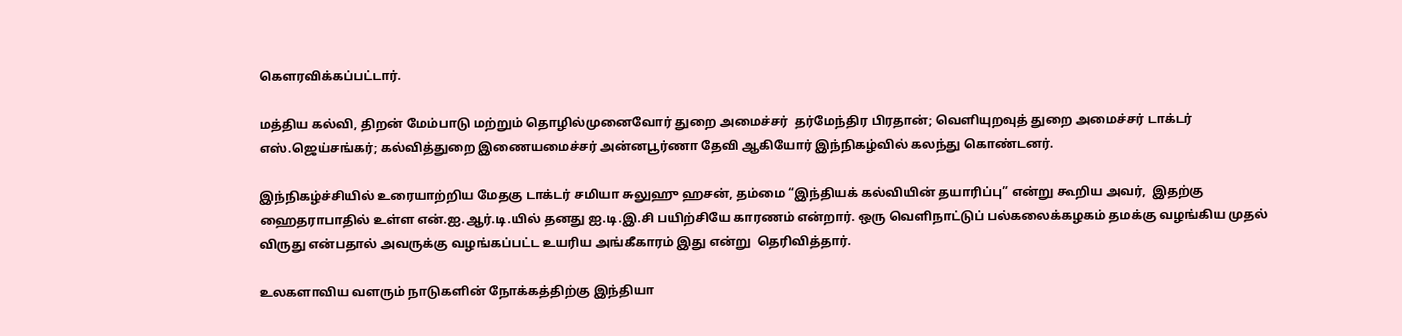கௌரவிக்கப்பட்டார்.

மத்திய கல்வி, திறன் மேம்பாடு மற்றும் தொழில்முனைவோர் துறை அமைச்சர்  தர்மேந்திர பிரதான்; வெளியுறவுத் துறை அமைச்சர் டாக்டர் எஸ்.ஜெய்சங்கர்; கல்வித்துறை இணையமைச்சர் அன்னபூர்ணா தேவி ஆகியோர் இந்நிகழ்வில் கலந்து கொண்டனர்.

இந்நிகழ்ச்சியில் உரையாற்றிய மேதகு டாக்டர் சமியா சுலுஹு ஹசன், தம்மை “இந்தியக் கல்வியின் தயாரிப்பு” என்று கூறிய அவர்,  இதற்கு ஹைதராபாதில் உள்ள என்.ஐ.ஆர்.டி.யில் தனது ஐ.டி.இ.சி பயிற்சியே காரணம் என்றார். ஒரு வெளிநாட்டுப் பல்கலைக்கழகம் தமக்கு வழங்கிய முதல் விருது என்பதால் அவருக்கு வழங்கப்பட்ட உயரிய அங்கீகாரம் இது என்று  தெரிவித்தார்.

உலகளாவிய வளரும் நாடுகளின் நோக்கத்திற்கு இந்தியா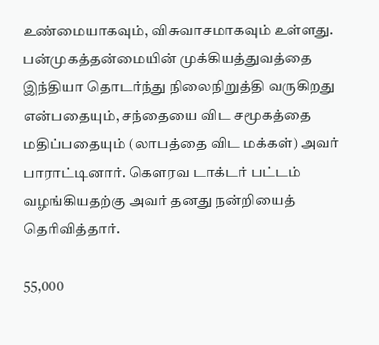உண்மையாகவும், விசுவாசமாகவும் உள்ளது. பன்முகத்தன்மையின் முக்கியத்துவத்தை இந்தியா தொடர்ந்து நிலைநிறுத்தி வருகிறது என்பதையும், சந்தையை விட சமூகத்தை மதிப்பதையும் (லாபத்தை விட மக்கள்) அவர் பாராட்டினார். கௌரவ டாக்டர் பட்டம் வழங்கியதற்கு அவர் தனது நன்றியைத் தெரிவித்தார்.

55,000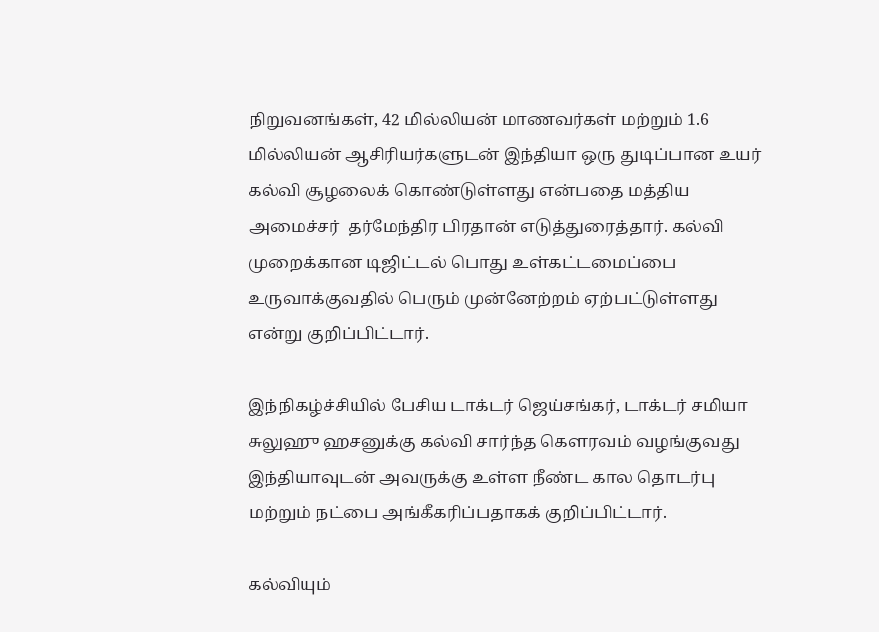நிறுவனங்கள், 42 மில்லியன் மாணவர்கள் மற்றும் 1.6 மில்லியன் ஆசிரியர்களுடன் இந்தியா ஒரு துடிப்பான உயர் கல்வி சூழலைக் கொண்டுள்ளது என்பதை மத்திய அமைச்சர்  தர்மேந்திர பிரதான் எடுத்துரைத்தார். கல்வி முறைக்கான டிஜிட்டல் பொது உள்கட்டமைப்பை உருவாக்குவதில் பெரும் முன்னேற்றம் ஏற்பட்டுள்ளது என்று குறிப்பிட்டார்.

இந்நிகழ்ச்சியில் பேசிய டாக்டர் ஜெய்சங்கர், டாக்டர் சமியா சுலுஹு ஹசனுக்கு கல்வி சார்ந்த கௌரவம் வழங்குவது இந்தியாவுடன் அவருக்கு உள்ள நீண்ட கால தொடர்பு மற்றும் நட்பை அங்கீகரிப்பதாகக் குறிப்பிட்டார்.

கல்வியும்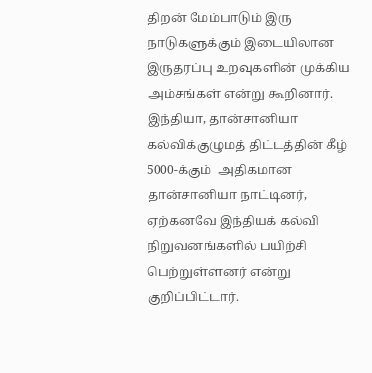திறன் மேம்பாடும் இரு நாடுகளுக்கும் இடையிலான இருதரப்பு உறவுகளின் முக்கிய அம்சங்கள் என்று கூறினார். இந்தியா, தான்சானியா கல்விக்குழுமத் திட்டத்தின் கீழ் 5000-க்கும்  அதிகமான தான்சானியா நாட்டினர், ஏற்கனவே இந்தியக் கல்வி நிறுவனங்களில் பயிற்சி பெற்றுள்ளனர் என்று குறிப்பிட்டார்.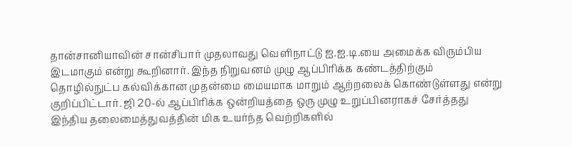தான்சானியாவின் சான்சிபார் முதலாவது வெளிநாட்டு ஐ.ஐ.டி.யை அமைக்க விரும்பிய இடமாகும் என்று கூறினார். இந்த நிறுவனம் முழு ஆப்பிரிக்க கண்டத்திற்கும் தொழில்நுட்ப கல்விக்கான முதன்மை மையமாக மாறும் ஆற்றலைக் கொண்டுள்ளது என்று குறிப்பிட்டார். ஜி 20-ல் ஆப்பிரிக்க ஒன்றியத்தை ஒரு முழு உறுப்பினராகச் சேர்த்தது இந்திய தலைமைத்துவத்தின் மிக உயர்ந்த வெற்றிகளில்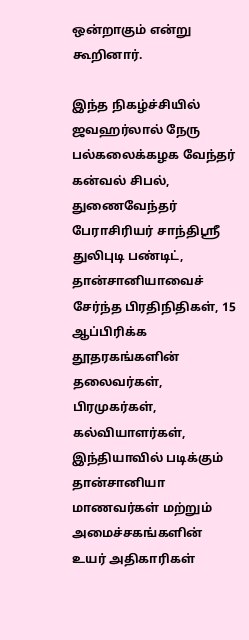ஒன்றாகும் என்று கூறினார்.

இந்த நிகழ்ச்சியில் ஜவஹர்லால் நேரு பல்கலைக்கழக வேந்தர் கன்வல் சிபல், துணைவேந்தர் பேராசிரியர் சாந்திஸ்ரீ துலிபுடி பண்டிட், தான்சானியாவைச் சேர்ந்த பிரதிநிதிகள், 15 ஆப்பிரிக்க தூதரகங்களின் தலைவர்கள், பிரமுகர்கள், கல்வியாளர்கள், இந்தியாவில் படிக்கும் தான்சானியா மாணவர்கள் மற்றும் அமைச்சகங்களின் உயர் அதிகாரிகள்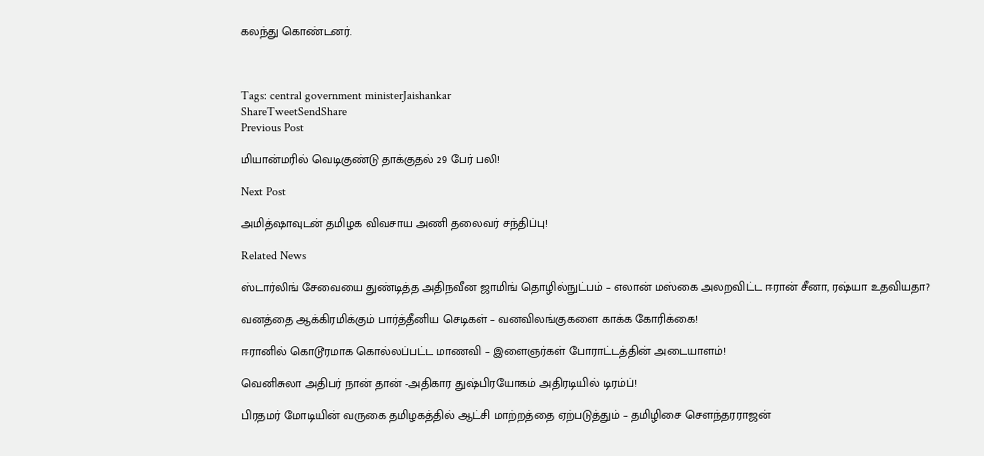கலந்து கொண்டனர்.



Tags: central government ministerJaishankar
ShareTweetSendShare
Previous Post

மியான்மரில் வெடிகுண்டு தாக்குதல் 29 பேர் பலி!

Next Post

அமித்ஷாவுடன் தமிழக விவசாய அணி தலைவர் சந்திப்பு!

Related News

ஸ்டார்லிங் சேவையை துண்டித்த அதிநவீன ஜாமிங் தொழில்நுட்பம் – எலான் மஸ்கை அலறவிட்ட ஈரான் சீனா, ரஷ்யா உதவியதா?

வனத்தை ஆக்கிரமிக்கும் பார்த்தீனிய செடிகள் – வனவிலங்குகளை காக்க கோரிக்கை!

ஈரானில் கொடூரமாக கொல்லப்பட்ட மாணவி – இளைஞர்கள் போராட்டத்தின் அடையாளம்!

வெனிசுலா அதிபர் நான் தான் -அதிகார துஷ்பிரயோகம் அதிரடியில் டிரம்ப்!

பிரதமர் மோடியின் வருகை தமிழகத்தில் ஆட்சி மாற்றத்தை ஏற்படுத்தும் – தமிழிசை சௌந்தரராஜன்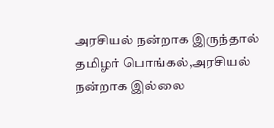அரசியல் நன்றாக இருந்தால் தமிழர் பொங்கல்,அரசியல் நன்றாக இல்லை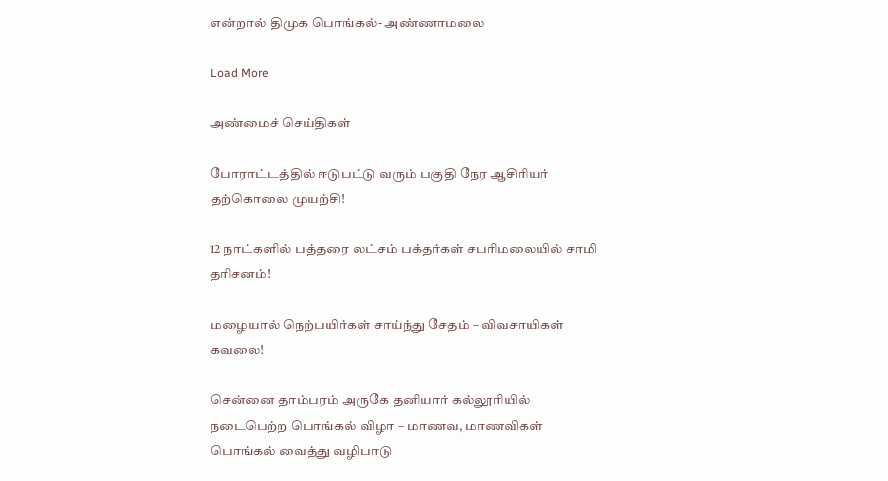என்றால் திமுக பொங்கல்- அண்ணாமலை

Load More

அண்மைச் செய்திகள்

போராட்டத்தில் ஈடுபட்டு வரும் பகுதி நேர ஆசிரியர் தற்கொலை முயற்சி!

12 நாட்களில் பத்தரை லட்சம் பக்தர்கள் சபரிமலையில் சாமி தரிசனம்!

மழையால் நெற்பயிர்கள் சாய்ந்து சேதம் – விவசாயிகள் கவலை!

சென்னை தாம்பரம் அருகே தனியார் கல்லூரியில் நடைபெற்ற பொங்கல் விழா – மாணவ, மாணவிகள் பொங்கல் வைத்து வழிபாடு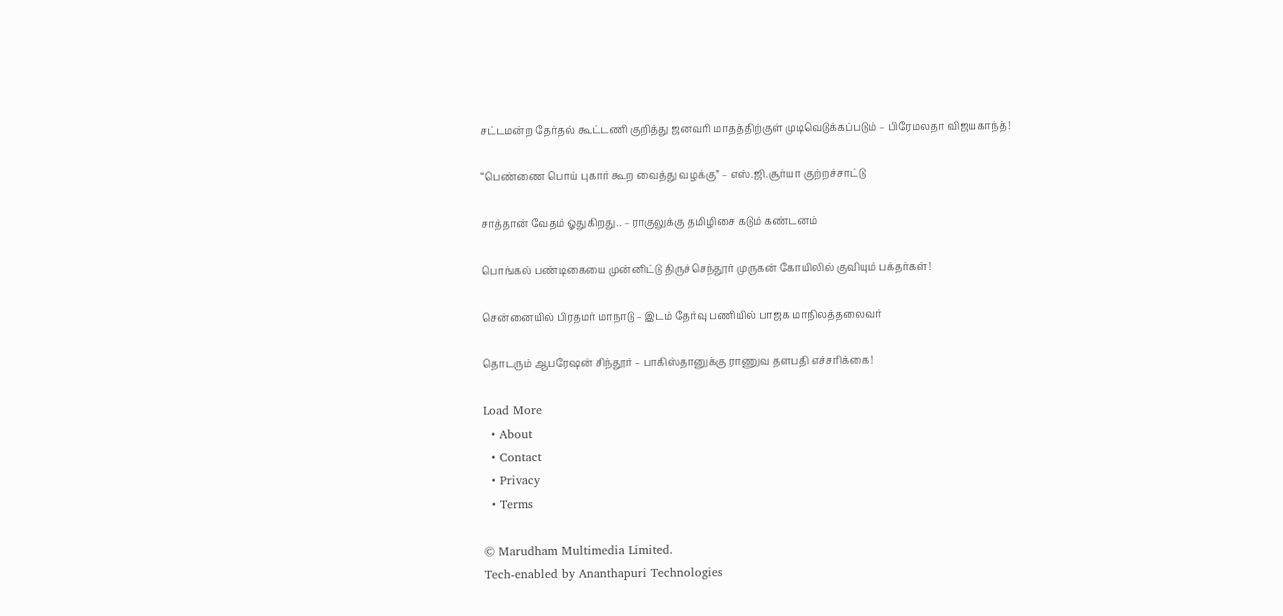சட்டமன்ற தேர்தல் கூட்டணி குறித்து ஜனவரி மாதத்திற்குள் முடிவெடுக்கப்படும் – பிரேமலதா விஜயகாந்த்!

“பெண்ணை பொய் புகார் கூற வைத்து வழக்கு” – எஸ்.ஜி.சூர்யா குற்றச்சாட்டு

சாத்தான் வேதம் ஓதுகிறது.. – ராகுலுக்கு தமிழிசை கடும் கண்டனம்

பொங்கல் பண்டிகையை முன்னிட்டு திருச்செந்தூர் முருகன் கோயிலில் குவியும் பக்தர்கள்!

சென்னையில் பிரதமர் மாநாடு – இடம் தேர்வு பணியில் பாஜக மாநிலத்தலைவர்

தொடரும் ஆபரேஷன் சிந்தூர் – பாகிஸ்தானுக்கு ராணுவ தளபதி எச்சரிக்கை!

Load More
  • About
  • Contact
  • Privacy
  • Terms

© Marudham Multimedia Limited.
Tech-enabled by Ananthapuri Technologies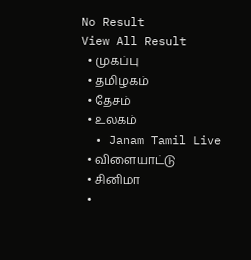No Result
View All Result
  • முகப்பு
  • தமிழகம்
  • தேசம்
  • உலகம்
  • Janam Tamil Live
  • விளையாட்டு
  • சினிமா
  •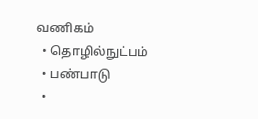வணிகம்
  • தொழில்நுட்பம்
  • பண்பாடு
  •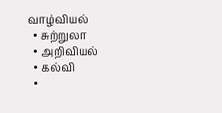வாழ்வியல்
  • சுற்றுலா
  • அறிவியல்
  • கல்வி
  •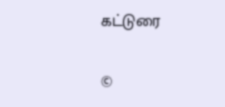கட்டுரை

©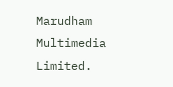Marudham Multimedia Limited.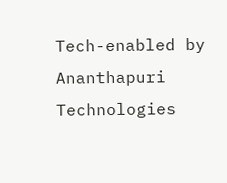Tech-enabled by Ananthapuri Technologies